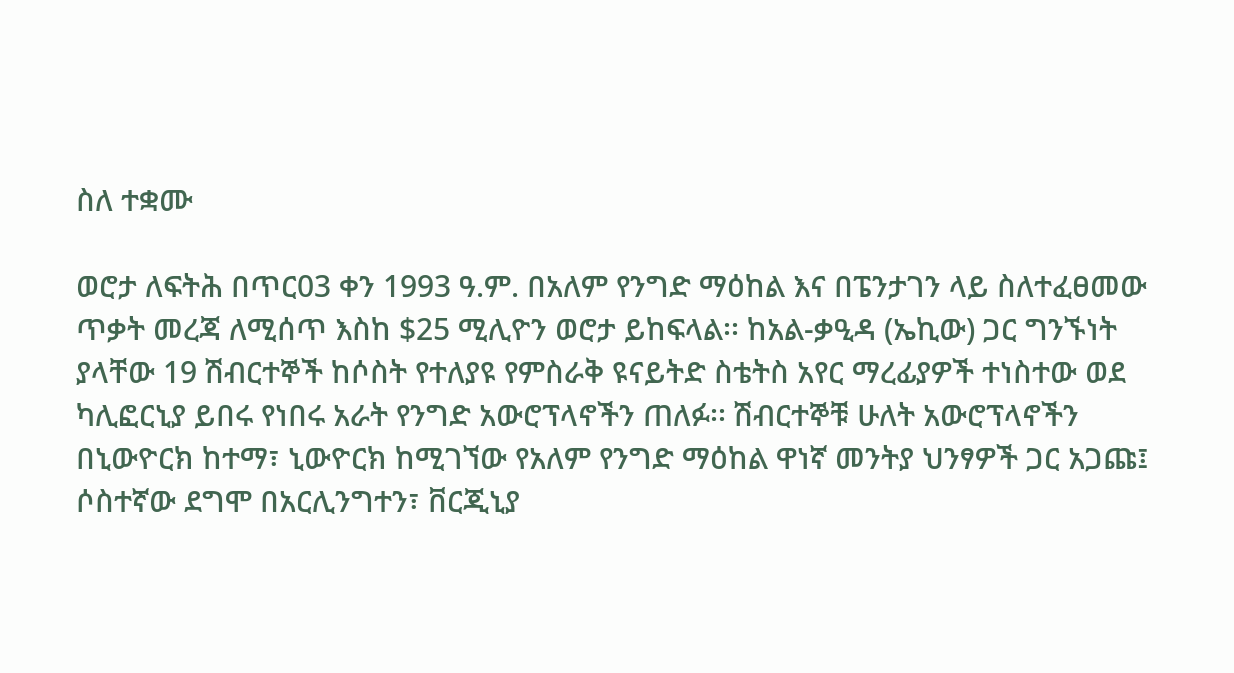ስለ ተቋሙ

ወሮታ ለፍትሕ በጥር03 ቀን 1993 ዓ.ም. በአለም የንግድ ማዕከል እና በፔንታገን ላይ ስለተፈፀመው ጥቃት መረጃ ለሚሰጥ እስከ $25 ሚሊዮን ወሮታ ይከፍላል፡፡ ከአል-ቃዒዳ (ኤኪው) ጋር ግንኙነት ያላቸው 19 ሽብርተኞች ከሶስት የተለያዩ የምስራቅ ዩናይትድ ስቴትስ አየር ማረፊያዎች ተነስተው ወደ ካሊፎርኒያ ይበሩ የነበሩ አራት የንግድ አውሮፕላኖችን ጠለፉ፡፡ ሽብርተኞቹ ሁለት አውሮፕላኖችን በኒውዮርክ ከተማ፣ ኒውዮርክ ከሚገኘው የአለም የንግድ ማዕከል ዋነኛ መንትያ ህንፃዎች ጋር አጋጩ፤ ሶስተኛው ደግሞ በአርሊንግተን፣ ቨርጂኒያ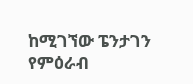ከሚገኘው ፔንታገን የምዕራብ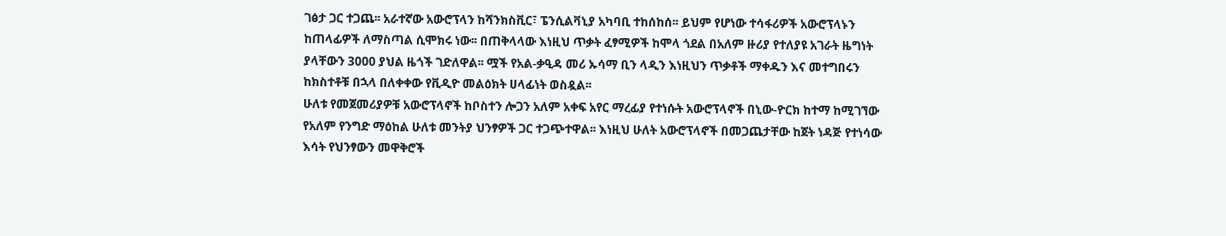ገፅታ ጋር ተጋጨ፡፡ አራተኛው አውሮፕላን ከሻንክስቪር፣ ፔንሲልቫኒያ አካባቢ ተከሰከሰ፡፡ ይህም የሆነው ተሳፋሪዎች አውሮፕላኑን ከጠላፊዎች ለማስጣል ሲሞክሩ ነው፡፡ በጠቅላላው እነዚህ ጥቃት ፈፃሚዎች ከሞላ ጎደል በአለም ዙሪያ የተለያዩ አገራት ዜግነት ያላቸውን 3000 ያህል ዜጎች ገድለዋል፡፡ ሟች የአል-ቃዒዳ መሪ ኡሳማ ቢን ላዲን እነዚህን ጥቃቶች ማቀዱን እና መተግበሩን ከክስተቶቹ በኋላ በለቀቀው የቪዲዮ መልዕክት ሀላፊነት ወስዷል፡፡
ሁለቱ የመጀመሪያዎቹ አውሮፕላኖች ከቦስተን ሎጋን አለም አቀፍ አየር ማረፊያ የተነሱት አውሮፕላኖች በኒው-ዮርክ ከተማ ከሚገኘው የአለም የንግድ ማዕከል ሁለቱ መንትያ ህንፃዎች ጋር ተጋጭተዋል፡፡ እነዚህ ሁለት አውሮፕላኖች በመጋጨታቸው ከጀት ነዳጅ የተነሳው እሳት የህንፃውን መዋቅሮች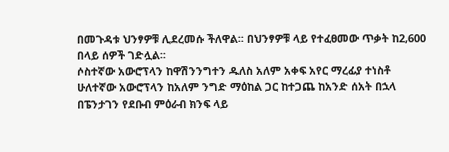በመጉዳቱ ህንፃዎቹ ሊደረመሱ ችለዋል፡፡ በህንፃዎቹ ላይ የተፈፀመው ጥቃት ከ2,600 በላይ ሰዎች ገድሏል፡፡
ሶስተኛው አውሮፕላን ከዋሽንንግተን ዱለስ አለም አቀፍ አየር ማረፊያ ተነስቶ ሁለተኛው አውሮፕላን ከአለም ንግድ ማዕከል ጋር ከተጋጨ ከአንድ ሰአት በኋላ በፔንታገን የደቡብ ምዕራብ ክንፍ ላይ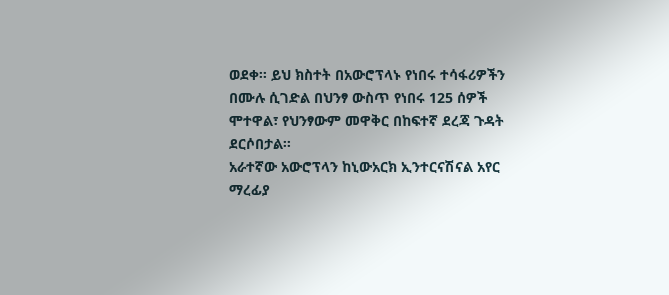ወደቀ፡፡ ይህ ክስተት በአውሮፕላኑ የነበሩ ተሳፋሪዎችን በሙሉ ሲገድል በህንፃ ውስጥ የነበሩ 125 ሰዎች ሞተዋል፣ የህንፃውም መዋቅር በከፍተኛ ደረጃ ጉዳት ደርሶበታል፡፡
አራተኛው አውሮፕላን ከኒውአርክ ኢንተርናሽናል አየር ማረፊያ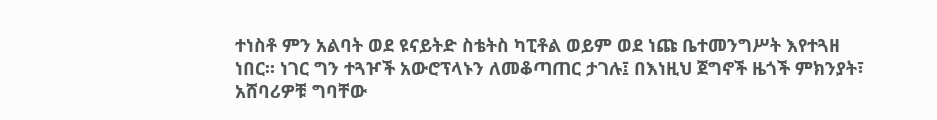ተነስቶ ምን አልባት ወደ ዩናይትድ ስቴትስ ካፒቶል ወይም ወደ ነጩ ቤተመንግሥት እየተጓዘ ነበር፡፡ ነገር ግን ተጓዦች አውሮፕላኑን ለመቆጣጠር ታገሉ፤ በእነዚህ ጀግኖች ዜጎች ምክንያት፣ አሸባሪዎቹ ግባቸው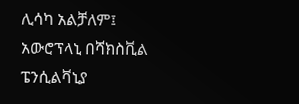ሊሳካ አልቻለም፤ አውሮፕላኒ በሻክስቪል ፔንሲልቫኒያ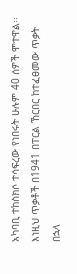አካባቢ ተከስክሶ ተሳፍረው የነበሩት ሁሉም 40 ሰዎች ሞተዋል፡፡
እነዚህ ጥቃቶች በ1941 በፐርል ኸርበር ከተፈፀመው ጥቃት በኋላ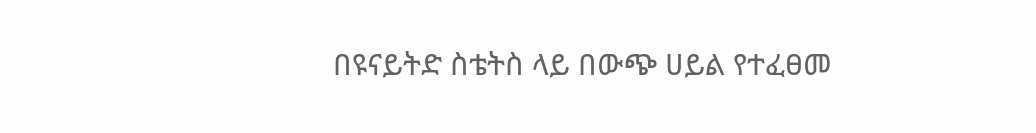በዩናይትድ ስቴትስ ላይ በውጭ ሀይል የተፈፀመ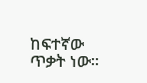ከፍተኛው ጥቃት ነው፡፡